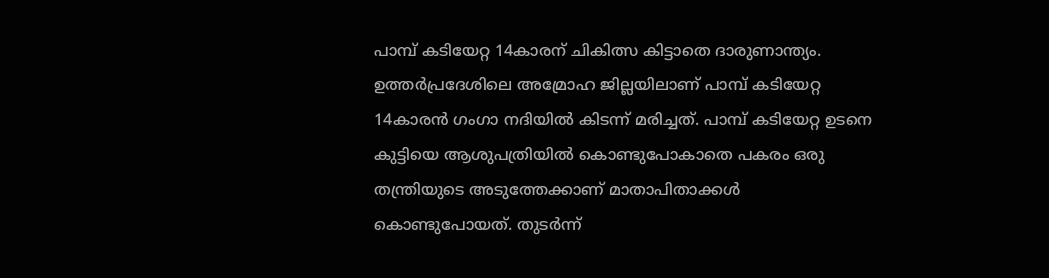പാമ്പ് കടിയേറ്റ 14കാരന് ചികിത്സ കിട്ടാതെ ദാരുണാന്ത്യം. ഉത്തർപ്രദേശിലെ അമ്രോഹ ജില്ലയിലാണ് പാമ്പ് കടിയേറ്റ 14കാരന്‍ ഗംഗാ നദിയില്‍ കിടന്ന് മരിച്ചത്. പാമ്പ് കടിയേറ്റ ഉടനെ കുട്ടിയെ ആശുപത്രിയില്‍ കൊണ്ടുപോകാതെ പകരം ഒരു തന്ത്രിയുടെ അടുത്തേക്കാണ് മാതാപിതാക്കള്‍ കൊണ്ടുപോയത്. തുടര്‍ന്ന്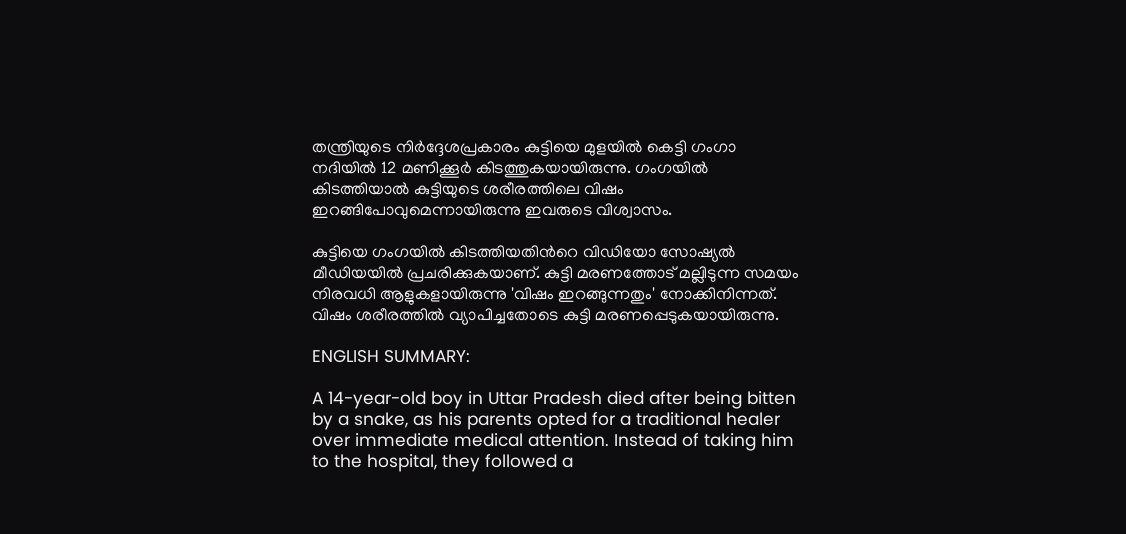തന്ത്രിയുടെ നിർദ്ദേശപ്രകാരം കുട്ടിയെ മുളയില്‍ കെട്ടി ഗംഗാ നദിയില്‍ 12 മണിക്കൂര്‍ കിടത്തുകയായിരുന്നു. ഗംഗയില്‍ കിടത്തിയാല്‍ കുട്ടിയുടെ ശരീരത്തിലെ വിഷം ഇറങ്ങിപോവുമെന്നായിരുന്നു ഇവരുടെ വിശ്വാസം.

കുട്ടിയെ ഗംഗയില്‍ കിടത്തിയതിന്‍റെ വിഡിയോ സോഷ്യല്‍ മീഡിയയില്‍ പ്രചരിക്കുകയാണ്. കുട്ടി മരണത്തോട് മല്ലിടുന്ന സമയം നിരവധി ആളുകളായിരുന്നു 'വിഷം ഇറങ്ങുന്നതും' നോക്കിനിന്നത്. വിഷം ശരീരത്തില്‍ വ്യാപിച്ചതോടെ കുട്ടി മരണപ്പെടുകയായിരുന്നു.

ENGLISH SUMMARY:

A 14-year-old boy in Uttar Pradesh died after being bitten by a snake, as his parents opted for a traditional healer over immediate medical attention. Instead of taking him to the hospital, they followed a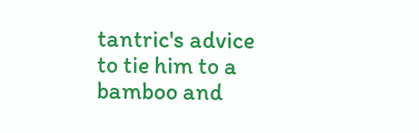tantric's advice to tie him to a bamboo and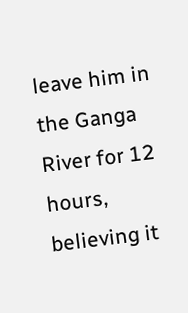leave him in the Ganga River for 12 hours, believing it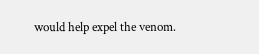would help expel the venom.